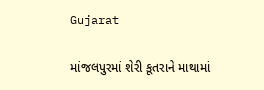Gujarat

માંજલપુરમાં શેરી કૂતરાને માથામાં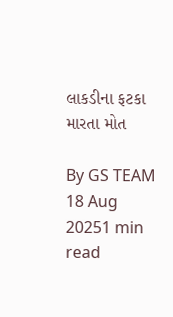લાકડીના ફટકા મારતા મોત

By GS TEAM
18 Aug 20251 min read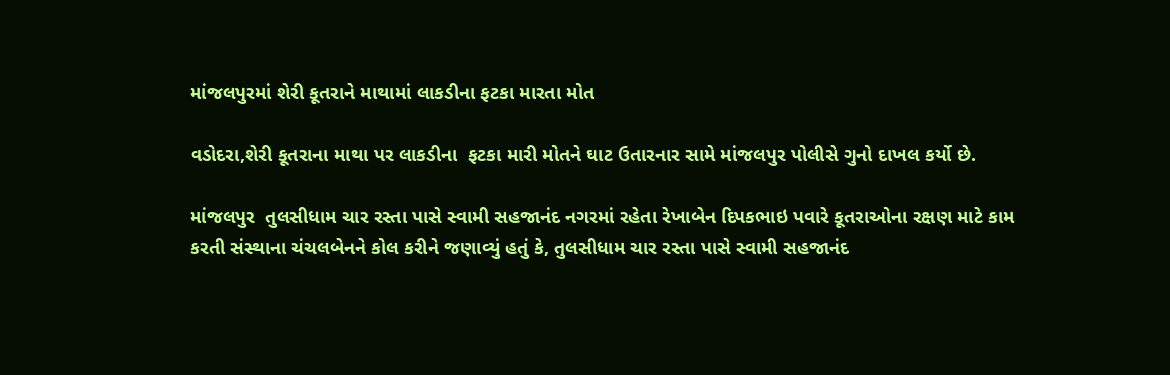માંજલપુરમાં શેરી કૂતરાને માથામાં લાકડીના ફટકા મારતા મોત

વડોદરા,શેરી કૂતરાના માથા પર લાકડીના  ફટકા મારી મોતને ઘાટ ઉતારનાર સામે માંજલપુર પોલીસે ગુનો દાખલ કર્યો છે.

માંજલપુર  તુલસીધામ ચાર રસ્તા પાસે સ્વામી સહજાનંદ નગરમાં રહેતા રેખાબેન દિપકભાઇ પવારે કૂતરાઓના રક્ષણ માટે કામ કરતી સંસ્થાના ચંચલબેનને કોલ કરીને જણાવ્યું હતું કે, તુલસીધામ ચાર રસ્તા પાસે સ્વામી સહજાનંદ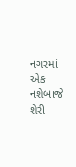નગરમાં એક નશેબાજે શેરી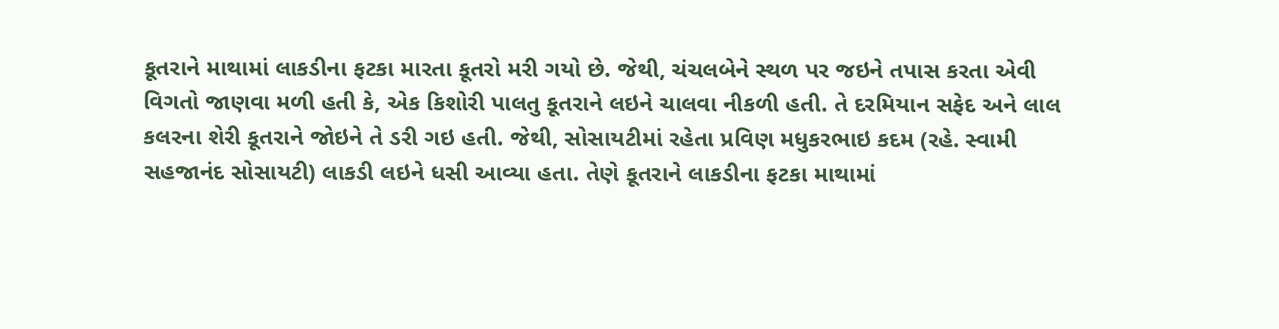કૂતરાને માથામાં લાકડીના ફટકા મારતા કૂતરો મરી ગયો છે. જેથી, ચંચલબેને સ્થળ પર જઇને તપાસ કરતા એવી વિગતો જાણવા મળી હતી કે, એક કિશોરી પાલતુ કૂતરાને લઇને ચાલવા નીકળી હતી. તે દરમિયાન સફેદ અને લાલ કલરના શેરી કૂતરાને જોઇને તે ડરી ગઇ હતી. જેથી, સોસાયટીમાં રહેતા પ્રવિણ મધુકરભાઇ કદમ (રહે. સ્વામી સહજાનંદ સોસાયટી) લાકડી લઇને ધસી આવ્યા હતા. તેણે કૂતરાને લાકડીના ફટકા માથામાં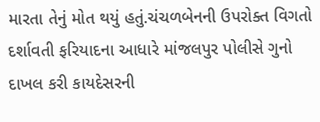મારતા તેનું મોત થયું હતું.ચંચળબેનની ઉપરોક્ત વિગતો દર્શાવતી ફરિયાદના આધારે માંજલપુર પોલીસે ગુનો દાખલ કરી કાયદેસરની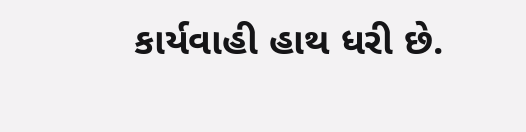કાર્યવાહી હાથ ધરી છે.